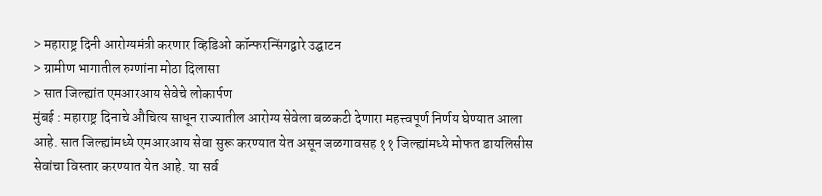> महाराष्ट्र दिनी आरोग्यमंत्री करणार व्हिडिओ कॉन्फरन्सिंगद्वारे उद्घाटन
> ग्रामीण भागातील रुग्णांना मोठा दिलासा
> सात जिल्ह्यांत एमआरआय सेवेचे लोकार्पण
मुंबई : महाराष्ट्र दिनाचे औचित्य साधून राज्यातील आरोग्य सेवेला बळकटी देणारा महत्त्वपूर्ण निर्णय घेण्यात आला आहे. सात जिल्ह्यांमध्ये एमआरआय सेवा सुरू करण्यात येत असून जळगावसह ११ जिल्ह्यांमध्ये मोफत डायलिसीस सेवांचा विस्तार करण्यात येत आहे. या सर्व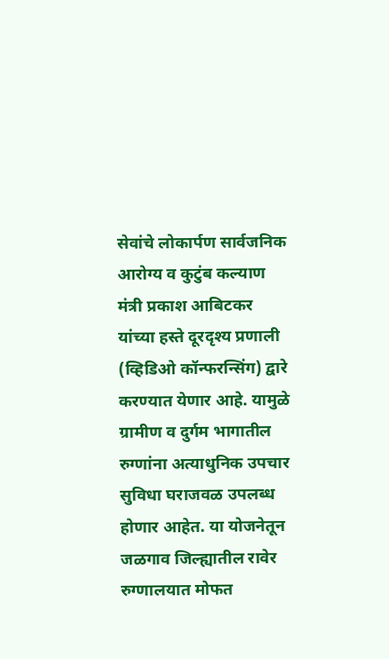सेवांचे लोकार्पण सार्वजनिक आरोग्य व कुटुंब कल्याण मंत्री प्रकाश आबिटकर यांच्या हस्ते दूरदृश्य प्रणाली (व्हिडिओ कॉन्फरन्सिंग) द्वारे करण्यात येणार आहे. यामुळे ग्रामीण व दुर्गम भागातील रुग्णांना अत्याधुनिक उपचार सुविधा घराजवळ उपलब्ध होणार आहेत. या योजनेतून जळगाव जिल्ह्यातील रावेर रुग्णालयात मोफत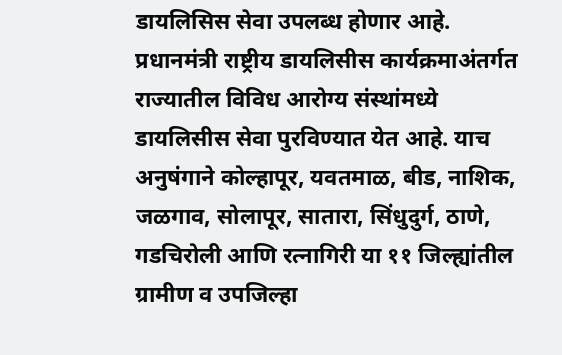डायलिसिस सेवा उपलब्ध होणार आहे.
प्रधानमंत्री राष्ट्रीय डायलिसीस कार्यक्रमाअंतर्गत राज्यातील विविध आरोग्य संस्थांमध्ये डायलिसीस सेवा पुरविण्यात येत आहे. याच अनुषंगाने कोल्हापूर, यवतमाळ, बीड, नाशिक, जळगाव, सोलापूर, सातारा, सिंधुदुर्ग, ठाणे, गडचिरोली आणि रत्नागिरी या ११ जिल्ह्यांतील ग्रामीण व उपजिल्हा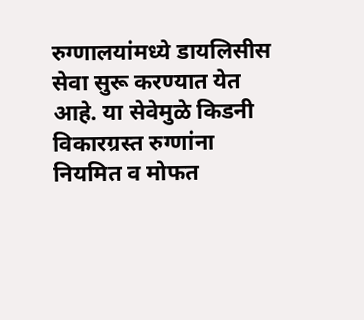रुग्णालयांमध्ये डायलिसीस सेवा सुरू करण्यात येत आहे. या सेवेमुळे किडनी विकारग्रस्त रुग्णांना नियमित व मोफत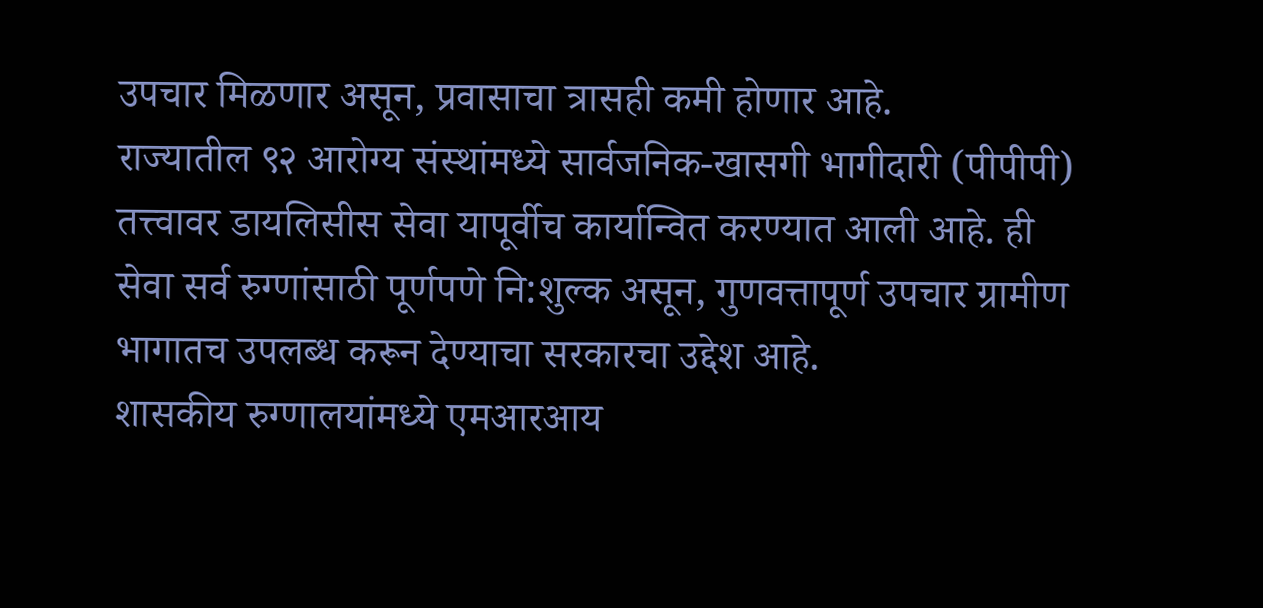उपचार मिळणार असून, प्रवासाचा त्रासही कमी होणार आहे.
राज्यातील ९२ आरोग्य संस्थांमध्ये सार्वजनिक-खासगी भागीदारी (पीपीपी) तत्त्वावर डायलिसीस सेवा यापूर्वीच कार्यान्वित करण्यात आली आहे. ही सेवा सर्व रुग्णांसाठी पूर्णपणे नि:शुल्क असून, गुणवत्तापूर्ण उपचार ग्रामीण भागातच उपलब्ध करून देण्याचा सरकारचा उद्देश आहे.
शासकीय रुग्णालयांमध्ये एमआरआय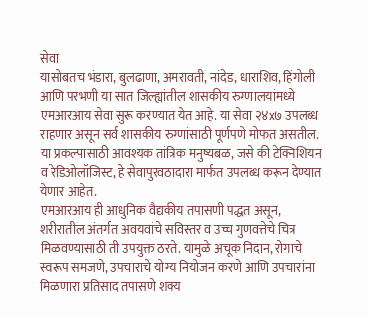सेवा
यासोबतच भंडारा, बुलढाणा, अमरावती, नांदेड, धाराशिव, हिंगोली आणि परभणी या सात जिल्ह्यांतील शासकीय रुग्णालयांमध्ये एमआरआय सेवा सुरू करण्यात येत आहे. या सेवा २४x७ उपलब्ध राहणार असून सर्व शासकीय रुग्णांसाठी पूर्णपणे मोफत असतील. या प्रकल्पासाठी आवश्यक तांत्रिक मनुष्यबळ, जसे की टेक्निशियन व रेडिओलॉजिस्ट, हे सेवापुरवठादारा मार्फत उपलब्ध करून देण्यात येणार आहेत.
एमआरआय ही आधुनिक वैद्यकीय तपासणी पद्धत असून, शरीरातील अंतर्गत अवयवांचे सविस्तर व उच्च गुणवत्तेचे चित्र मिळवण्यासाठी ती उपयुक्त ठरते. यामुळे अचूक निदान, रोगाचे स्वरूप समजणे, उपचाराचे योग्य नियोजन करणे आणि उपचारांना मिळणारा प्रतिसाद तपासणे शक्य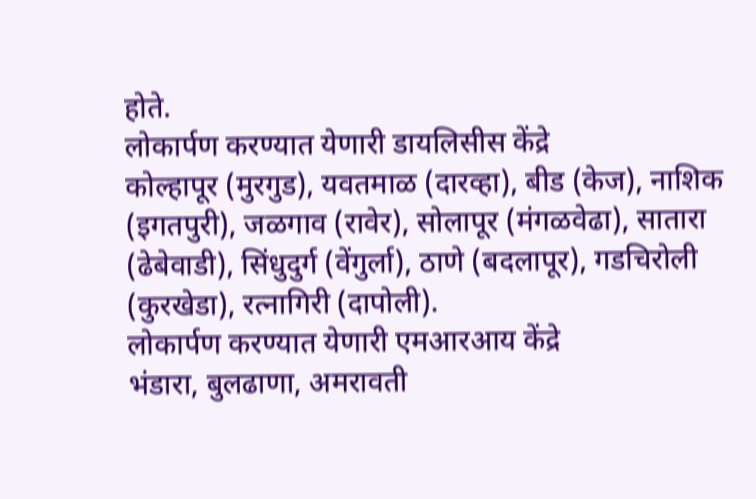होते.
लोकार्पण करण्यात येणारी डायलिसीस केंद्रे
कोल्हापूर (मुरगुड), यवतमाळ (दारव्हा), बीड (केज), नाशिक (इगतपुरी), जळगाव (रावेर), सोलापूर (मंगळवेढा), सातारा (ढेबेवाडी), सिंधुदुर्ग (वेंगुर्ला), ठाणे (बदलापूर), गडचिरोली (कुरखेडा), रत्नागिरी (दापोली).
लोकार्पण करण्यात येणारी एमआरआय केंद्रे
भंडारा, बुलढाणा, अमरावती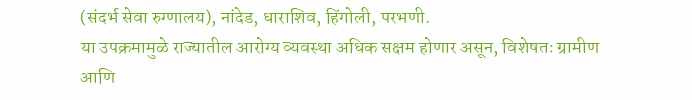(संदर्भ सेवा रुग्णालय), नांदेड, धाराशिव, हिंगोली, परभणी.
या उपक्रमामुळे राज्यातील आरोग्य व्यवस्था अधिक सक्षम होणार असून, विशेषतः ग्रामीण आणि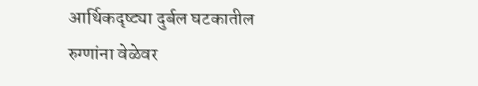आर्थिकदृष्ट्या दुर्बल घटकातील रुग्णांना वेळेवर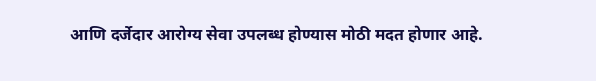आणि दर्जेदार आरोग्य सेवा उपलब्ध होण्यास मोठी मदत होणार आहे.